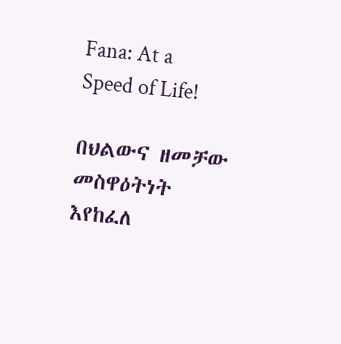Fana: At a Speed of Life!

በህልውና ዘመቻው መስዋዕትነት እየከፈለ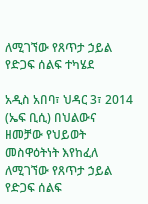ለሚገኘው የጸጥታ ኃይል የድጋፍ ሰልፍ ተካሄደ

አዲስ አበባ፣ ህዳር 3፣ 2014 (ኤፍ ቢሲ) በህልውና ዘመቻው የህይወት መስዋዕትነት እየከፈለ ለሚገኘው የጸጥታ ኃይል የድጋፍ ሰልፍ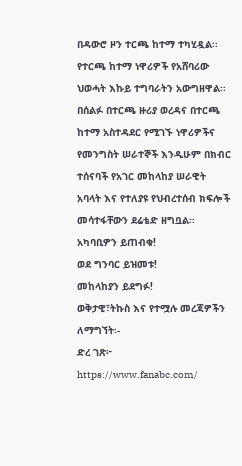በዳውሮ ዞን ተርጫ ከተማ ተካሂዷል፡፡
የተርጫ ከተማ ነዋሪዎች የአሸባሪው ህወሓት እኩይ ተግባራትን አውግዘዋል፡፡
በሰልፉ በተርጫ ዙሪያ ወረዳና በተርጫ ከተማ አስተዳደር የሚገኙ ነዋሪዎችና የመንግስት ሠራተኞች እንዲሁም በክብር ተሰናባች የአገር መከላከያ ሠራዊት አባላት እና የተለያዩ የህብረተሰብ ክፍሎች መሳተፋቸውን ደሬቴድ ዘግቧል፡፡
አካባቢዎን ይጠብቁ!
ወደ ግንባር ይዝመቱ!
መከላከያን ይደግፉ!
ወቅታዊ፣ትኩስ እና የተሟሉ መረጃዎችን ለማግኘት፡-
ድረ ገጽ፦ https://www.fanabc.com/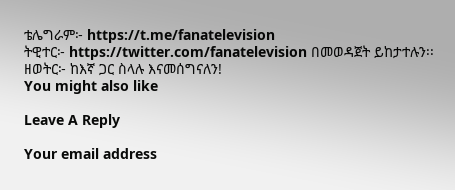ቴሌግራም፦ https://t.me/fanatelevision
ትዊተር፦ https://twitter.com/fanatelevision በመወዳጀት ይከታተሉን፡፡
ዘወትር፦ ከእኛ ጋር ስላሉ እናመሰግናለን!
You might also like

Leave A Reply

Your email address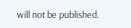will not be published.